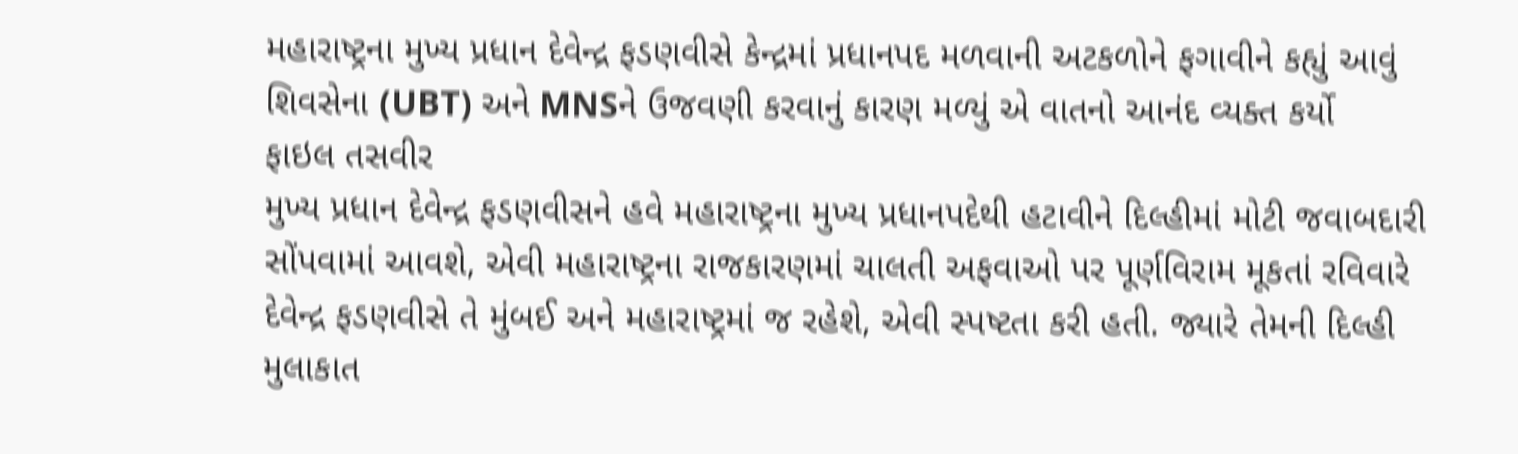મહારાષ્ટ્રના મુખ્ય પ્રધાન દેવેન્દ્ર ફડણવીસે કેન્દ્રમાં પ્રધાનપદ મળવાની અટકળોને ફગાવીને કહ્યું આવું શિવસેના (UBT) અને MNSને ઉજવણી કરવાનું કારણ મળ્યું એ વાતનો આનંદ વ્યક્ત કર્યો
ફાઇલ તસવીર
મુખ્ય પ્રધાન દેવેન્દ્ર ફડણવીસને હવે મહારાષ્ટ્રના મુખ્ય પ્રધાનપદેથી હટાવીને દિલ્હીમાં મોટી જવાબદારી સોંપવામાં આવશે, એવી મહારાષ્ટ્રના રાજકારણમાં ચાલતી અફવાઓ પર પૂર્ણવિરામ મૂકતાં રવિવારે દેવેન્દ્ર ફડણવીસે તે મુંબઈ અને મહારાષ્ટ્રમાં જ રહેશે, એવી સ્પષ્ટતા કરી હતી. જ્યારે તેમની દિલ્હી મુલાકાત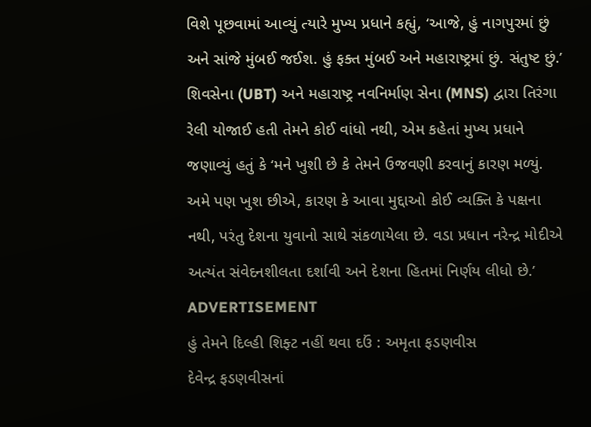વિશે પૂછવામાં આવ્યું ત્યારે મુખ્ય પ્રધાને કહ્યું, ‘આજે, હું નાગપુરમાં છું અને સાંજે મુંબઈ જઈશ. હું ફક્ત મુંબઈ અને મહારાષ્ટ્રમાં છું. સંતુષ્ટ છું.’
શિવસેના (UBT) અને મહારાષ્ટ્ર નવનિર્માણ સેના (MNS) દ્વારા તિરંગા રેલી યોજાઈ હતી તેમને કોઈ વાંધો નથી, એમ કહેતાં મુખ્ય પ્રધાને જણાવ્યું હતું કે ‘મને ખુશી છે કે તેમને ઉજવણી કરવાનું કારણ મળ્યું. અમે પણ ખુશ છીએ, કારણ કે આવા મુદ્દાઓ કોઈ વ્યક્તિ કે પક્ષના નથી, પરંતુ દેશના યુવાનો સાથે સંકળાયેલા છે. વડા પ્રધાન નરેન્દ્ર મોદીએ અત્યંત સંવેદનશીલતા દર્શાવી અને દેશના હિતમાં નિર્ણય લીધો છે.’
ADVERTISEMENT
હું તેમને દિલ્હી શિફ્ટ નહીં થવા દઉં : અમૃતા ફડણવીસ
દેવેન્દ્ર ફડણવીસનાં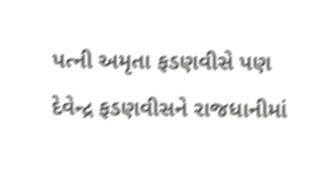પત્ની અમૃતા ફડણવીસે પણ દેવેન્દ્ર ફડણવીસને રાજધાનીમાં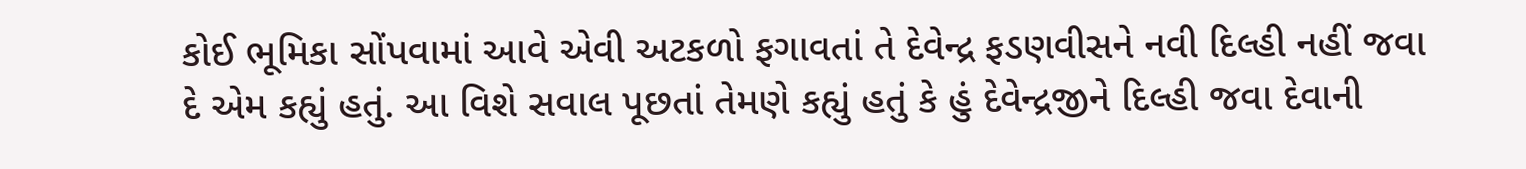કોઈ ભૂમિકા સોંપવામાં આવે એવી અટકળો ફગાવતાં તે દેવેન્દ્ર ફડણવીસને નવી દિલ્હી નહીં જવા દે એમ કહ્યું હતું. આ વિશે સવાલ પૂછતાં તેમણે કહ્યું હતું કે હું દેવેન્દ્રજીને દિલ્હી જવા દેવાની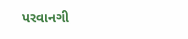પરવાનગી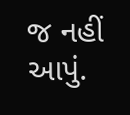જ નહીં આપું.